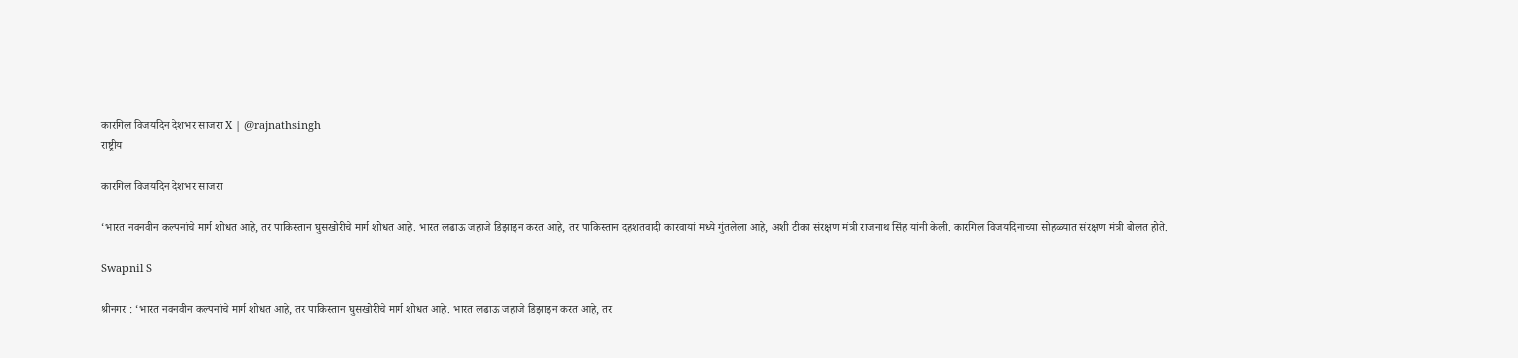कारगिल विजयदिन देशभर साजरा X | @rajnathsingh
राष्ट्रीय

कारगिल विजयदिन देशभर साजरा

‘भारत नवनवीन कल्पनांचे मार्ग शोधत आहे, तर पाकिस्तान घुसखोरीचे मार्ग शोधत आहे. भारत लढाऊ जहाजे डिझाइन करत आहे, तर पाकिस्तान दहशतवादी कारवायां मध्ये गुंतलेला आहे, अशी टीका संरक्षण मंत्री राजनाथ सिंह यांनी केली. कारगिल विजयदिनाच्या सोहळ्यात संरक्षण मंत्री बोलत होते.

Swapnil S

श्रीनगर : ‘भारत नवनवीन कल्पनांचे मार्ग शोधत आहे, तर पाकिस्तान घुसखोरीचे मार्ग शोधत आहे. भारत लढाऊ जहाजे डिझाइन करत आहे, तर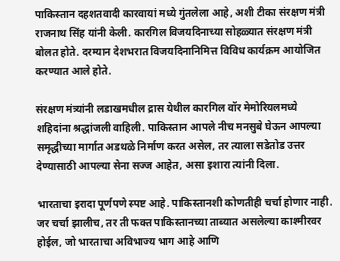पाकिस्तान दहशतवादी कारवायां मध्ये गुंतलेला आहे, अशी टीका संरक्षण मंत्री राजनाथ सिंह यांनी केली. कारगिल विजयदिनाच्या सोहळ्यात संरक्षण मंत्री बोलत होते. दरम्यान देशभरात विजयदिनानिमित्त विविध कार्यक्रम आयोजित करण्यात आले होते.

संरक्षण मंत्र्यांनी लडाखमधील द्रास येथील कारगिल वॉर मेमोरियलमध्ये शहिदांना श्रद्धांजली वाहिली. पाकिस्तान आपले नीच मनसुबे घेऊन आपल्या समृद्धीच्या मार्गात अडथळे निर्माण करत असेल, तर त्याला सडेतोड उत्तर देण्यासाठी आपल्या सेना सज्ज आहेत, असा इशारा त्यांनी दिला.

भारताचा इरादा पूर्णपणे स्पष्ट आहे. पाकिस्तानशी कोणतीही चर्चा होणार नाही. जर चर्चा झालीच, तर ती फक्त पाकिस्तानच्या ताब्यात असलेल्या काश्मीरवर होईल, जो भारताचा अविभाज्य भाग आहे आणि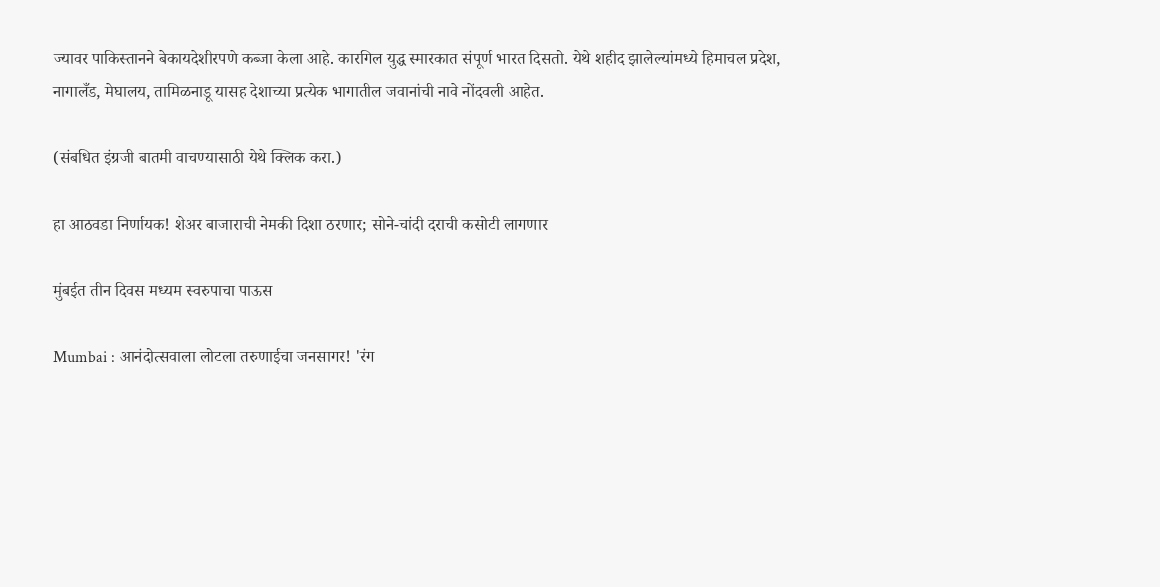ज्यावर पाकिस्तानने बेकायदेशीरपणे कब्जा केला आहे. कारगिल युद्ध स्मारकात संपूर्ण भारत दिसतो. येथे शहीद झालेल्यांमध्ये हिमाचल प्रदेश, नागालँड, मेघालय, तामिळनाडू यासह देशाच्या प्रत्येक भागातील जवानांची नावे नोंदवली आहेत.

(संबधित इंग्रजी बातमी वाचण्यासाठी येथे क्लिक करा.)

हा आठवडा निर्णायक! शेअर बाजाराची नेमकी दिशा ठरणार; सोने-चांदी दराची कसोटी लागणार

मुंबईत तीन दिवस मध्यम स्वरुपाचा पाऊस

Mumbai : आनंदोत्सवाला लोटला तरुणाईचा जनसागर! 'रंग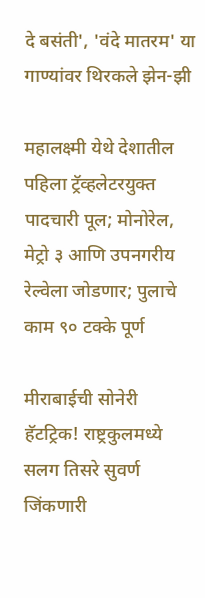दे बसंती', 'वंदे मातरम' या गाण्यांवर थिरकले झेन-झी

महालक्ष्मी येथे देशातील पहिला ट्रॅव्हलेटरयुक्त पादचारी पूल; मोनोरेल, मेट्रो ३ आणि उपनगरीय रेल्वेला जोडणार; पुलाचे काम ९० टक्के पूर्ण

मीराबाईची सोनेरी हॅटट्रिक! राष्ट्रकुलमध्ये सलग तिसरे सुवर्ण जिंकणारी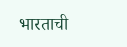भारताची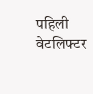पहिली वेटलिफ्टर